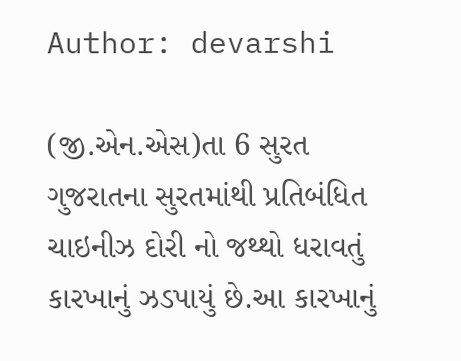Author: devarshi

(જી.એન.એસ)તા 6 સુરત ગુજરાતના સુરતમાંથી પ્રતિબંધિત ચાઇનીઝ દોરી નો જથ્થો ધરાવતું કારખાનું ઝડપાયું છે.આ કારખાનું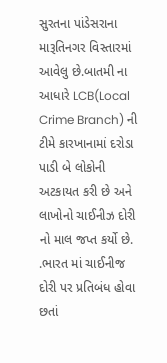સુરતના પાંડેસરાના મારૂતિનગર વિસ્તારમાં આવેલુ છે.બાતમી ના આધારે LCB(Local Crime Branch) ની ટીમે કારખાનામાં દરોડા પાડી બે લોકોની અટકાયત કરી છે અને લાખોનો ચાઈનીઝ દોરી નો માલ જપ્ત કર્યો છે. .ભારત માં ચાઈનીજ દોરી પર પ્રતિબંધ હોવા છતાં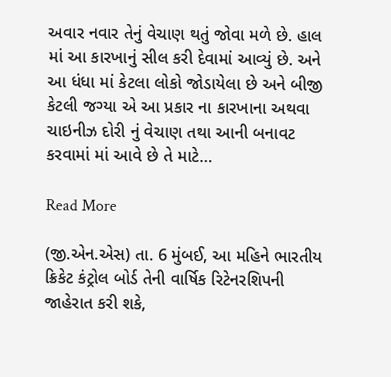અવાર નવાર તેનું વેચાણ થતું જોવા મળે છે. હાલ માં આ કારખાનું સીલ કરી દેવામાં આવ્યું છે. અને આ ધંધા માં કેટલા લોકો જોડાયેલા છે અને બીજી કેટલી જગ્યા એ આ પ્રકાર ના કારખાના અથવા ચાઇનીઝ દોરી નું વેચાણ તથા આની બનાવટ કરવામાં માં આવે છે તે માટે…

Read More

(જી.એન.એસ) તા. 6 મુંબઈ, આ મહિને ભારતીય ક્રિકેટ કંટ્રોલ બોર્ડ તેની વાર્ષિક રિટેનરશિપની જાહેરાત કરી શકે,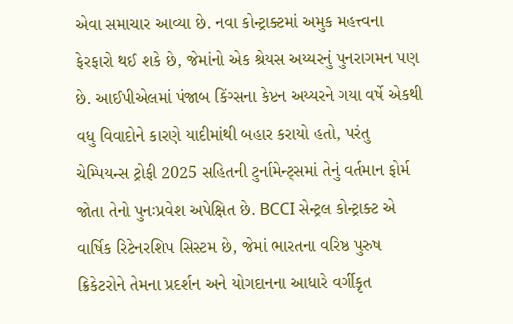એવા સમાચાર આવ્યા છે. નવા કોન્ટ્રાક્ટમાં અમુક મહત્ત્વના ફેરફારો થઈ શકે છે, જેમાંનો એક શ્રેયસ અય્યરનું પુનરાગમન પણ છે. આઈપીએલમાં પંજાબ કિંગ્સના કેપ્ટન અય્યરને ગયા વર્ષે એકથી વધુ વિવાદોને કારણે યાદીમાંથી બહાર કરાયો હતો, પરંતુ ચેમ્પિયન્સ ટ્રોફી 2025 સહિતની ટુર્નામેન્ટ્સમાં તેનું વર્તમાન ફોર્મ જોતા તેનો પુનઃપ્રવેશ અપેક્ષિત છે. BCCI સેન્ટ્રલ કોન્ટ્રાક્ટ એ વાર્ષિક રિટેનરશિપ સિસ્ટમ છે, જેમાં ભારતના વરિષ્ઠ પુરુષ ક્રિકેટરોને તેમના પ્રદર્શન અને યોગદાનના આધારે વર્ગીકૃત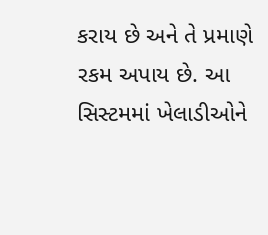કરાય છે અને તે પ્રમાણે રકમ અપાય છે. આ સિસ્ટમમાં ખેલાડીઓને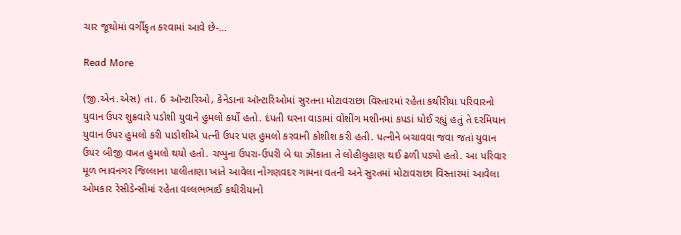ચાર જૂથોમાં વર્ગીકૃત કરવામાં આવે છે-…

Read More

(જી.એન.એસ) તા. 6 ઑન્ટારિઓ, કેનેડાના ઑન્ટારિઓમાં સુરતના મોટાવરાછા વિસ્તારમાં રહેતા કથીરીયા પરિવારનો યુવાન ઉપર શુક્રવારે પડોશી યુવાને હુમલો કર્યો હતો. દંપતી ઘરના વાડામાં વોશીંગ મશીનમાં કપડાં ધોઈ રહ્યું હતું તે દરમિયાન યુવાન ઉપર હુમલો કરી પાડોશીએ પત્ની ઉપર પણ હુમલો કરવાની કોશીશ કરી હતી. પત્નીને બચાવવા જવા જતાં યુવાન ઉપર બીજી વખત હુમલો થયો હતો. ચપ્પુના ઉપરા-ઉપરી બે ઘા ઝીંકાતા તે લોહીલુહાણ થઈ ઢળી પડ્યો હતો. આ પરિવાર મૂળ ભાવનગર જિલ્લાના પાલીતાણા ખાતે આવેલા નોંગણવદર ગામના વતની અને સુરતમાં મોટાવરાછા વિસ્તારમાં આવેલા ઓમકાર રેસીડેન્સીમાં રહેતા વલ્લભભાઈ કથીરીયાનો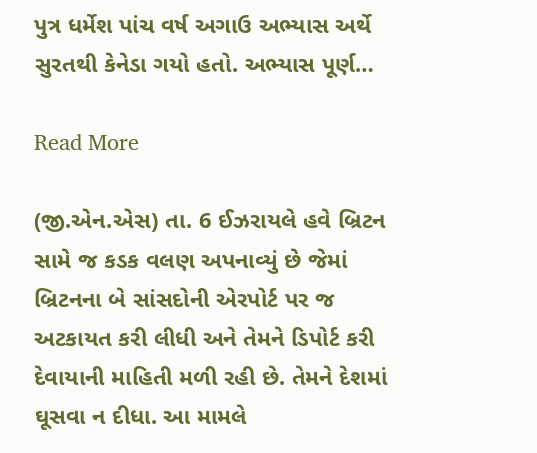પુત્ર ધર્મેશ પાંચ વર્ષ અગાઉ અભ્યાસ અર્થે સુરતથી કેનેડા ગયો હતો. અભ્યાસ પૂર્ણ…

Read More

(જી.એન.એસ) તા. 6 ઈઝરાયલે હવે બ્રિટન સામે જ કડક વલણ અપનાવ્યું છે જેમાં બ્રિટનના બે સાંસદોની એરપોર્ટ પર જ અટકાયત કરી લીધી અને તેમને ડિપોર્ટ કરી દેવાયાની માહિતી મળી રહી છે. તેમને દેશમાં ઘૂસવા ન દીધા. આ મામલે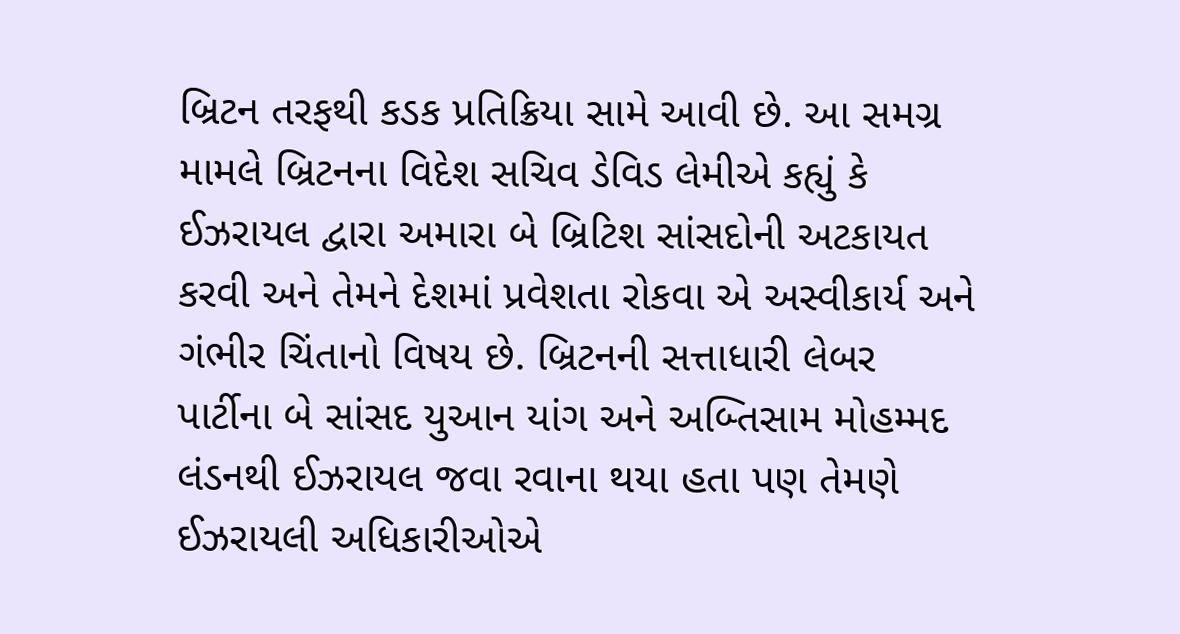બ્રિટન તરફથી કડક પ્રતિક્રિયા સામે આવી છે. આ સમગ્ર મામલે બ્રિટનના વિદેશ સચિવ ડેવિડ લેમીએ કહ્યું કે ઈઝરાયલ દ્વારા અમારા બે બ્રિટિશ સાંસદોની અટકાયત કરવી અને તેમને દેશમાં પ્રવેશતા રોકવા એ અસ્વીકાર્ય અને ગંભીર ચિંતાનો વિષય છે. બ્રિટનની સત્તાધારી લેબર પાર્ટીના બે સાંસદ યુઆન યાંગ અને અબ્તિસામ મોહમ્મદ લંડનથી ઈઝરાયલ જવા રવાના થયા હતા પણ તેમણે ઈઝરાયલી અધિકારીઓએ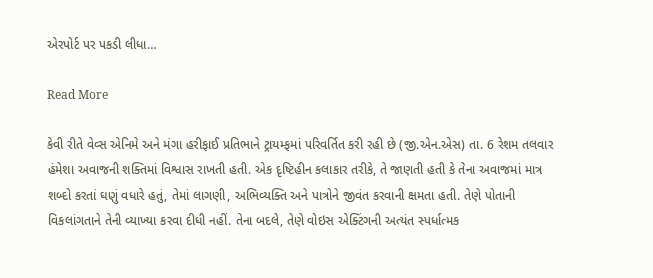એરપોર્ટ પર પકડી લીધા…

Read More

કેવી રીતે વેવ્સ એનિમે અને મંગા હરીફાઈ પ્રતિભાને ટ્રાયમ્ફમાં પરિવર્તિત કરી રહી છે (જી.એન.એસ) તા. 6 રેશમ તલવાર હંમેશા અવાજની શક્તિમાં વિશ્વાસ રાખતી હતી. એક દૃષ્ટિહીન કલાકાર તરીકે, તે જાણતી હતી કે તેના અવાજમાં માત્ર શબ્દો કરતાં ઘણું વધારે હતું, તેમાં લાગણી, અભિવ્યક્તિ અને પાત્રોને જીવંત કરવાની ક્ષમતા હતી. તેણે પોતાની વિકલાંગતાને તેની વ્યાખ્યા કરવા દીધી નહીં. તેના બદલે, તેણે વોઇસ એક્ટિંગની અત્યંત સ્પર્ધાત્મક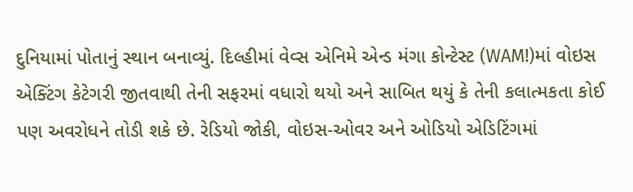દુનિયામાં પોતાનું સ્થાન બનાવ્યું. દિલ્હીમાં વેવ્સ એનિમે એન્ડ મંગા કોન્ટેસ્ટ (WAM!)માં વોઇસ એક્ટિંગ કેટેગરી જીતવાથી તેની સફરમાં વધારો થયો અને સાબિત થયું કે તેની કલાત્મકતા કોઈ પણ અવરોધને તોડી શકે છે. રેડિયો જોકી, વોઇસ-ઓવર અને ઓડિયો એડિટિંગમાં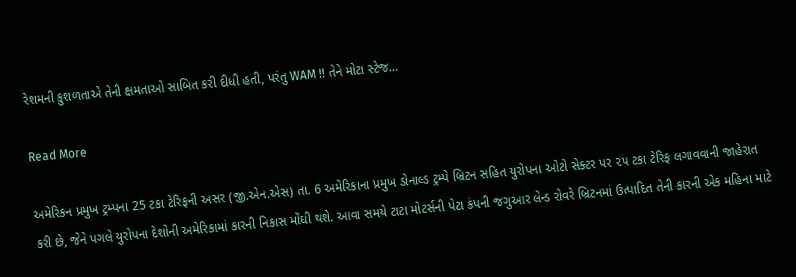રેશમની કુશળતાએ તેની ક્ષમતાઓ સાબિત કરી દીધી હતી, પરંતુ WAM !! તેને મોટા સ્ટેજ…

Read More

અમેરિકન પ્રમુખ ટ્રમ્પના 25 ટકા ટેરિફની અસર (જી.એન.એસ) તા. 6 અમેરિકાના પ્રમુખ ડોનાલ્ડ ટ્રમ્પે બ્રિટન સહિત યુરોપના ઓટો સેક્ટર પર ૨૫ ટકા ટેરિફ લગાવવાની જાહેરાત કરી છે, જેને પગલે યુરોપના દેશોની અમેરિકામાં કારની નિકાસ મોંઘી થશે. આવા સમયે ટાટા મોટર્સની પેટા કંપની જગુઆર લેન્ડ રોવરે બ્રિટનમાં ઉત્પાદિત તેની કારની એક મહિના માટે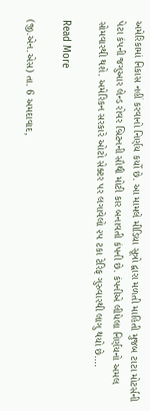અમેરિકામાં નિકાસ નહીં કરવાનો નિર્ણય કર્યો છે. આ મામલે મીડિયા સૂત્રો દ્વારા મળતી માહિતી મુજબ ટાટા મોટર્સની પેટા કંપની જગુઆર લેન્ડ રોવર બ્રિટનની સૌથી મોટી કાર બનાવતી કંપની છે. કંપનીએ લીધેલા નિર્ણયનો અમલ સોમવારથી થશે. અમેરિકન સરકારે ઓટો સેક્ટર પર લગાવેલો ૨૫ ટકા ટેરિફ ગુરુવારથી લાગુ થયો છે.…

Read More

(જી.એન.એસ) તા. 6 અમદાવાદ,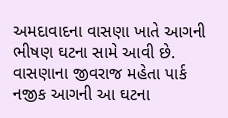અમદાવાદના વાસણા ખાતે આગની ભીષણ ઘટના સામે આવી છે. વાસણાના જીવરાજ મહેતા પાર્ક નજીક આગની આ ઘટના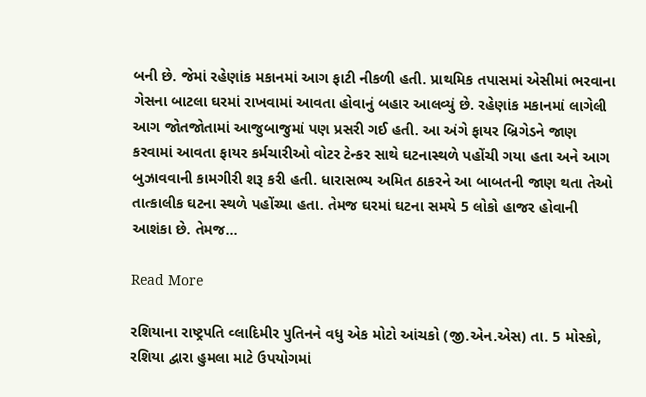બની છે. જેમાં રહેણાંક મકાનમાં આગ ફાટી નીકળી હતી. પ્રાથમિક તપાસમાં એસીમાં ભરવાના ગેસના બાટલા ઘરમાં રાખવામાં આવતા હોવાનું બહાર આલવ્યું છે. રહેણાંક મકાનમાં લાગેલી આગ જોતજોતામાં આજુબાજુમાં પણ પ્રસરી ગઈ હતી. આ અંગે ફાયર બ્રિગેડને જાણ કરવામાં આવતા ફાયર કર્મચારીઓ વોટર ટેન્કર સાથે ઘટનાસ્થળે પહોંચી ગયા હતા અને આગ બુઝાવવાની કામગીરી શરૂ કરી હતી. ધારાસભ્ય અમિત ઠાકરને આ બાબતની જાણ થતા તેઓ તાત્કાલીક ઘટના સ્થળે પહોંચ્યા હતા. તેમજ ઘરમાં ઘટના સમયે 5 લોકો હાજર હોવાની આશંકા છે. તેમજ…

Read More

રશિયાના રાષ્ટ્રપતિ વ્લાદિમીર પુતિનને વધુ એક મોટો આંચકો (જી.એન.એસ) તા. 5 મોસ્કો, રશિયા દ્વારા હુમલા માટે ઉપયોગમાં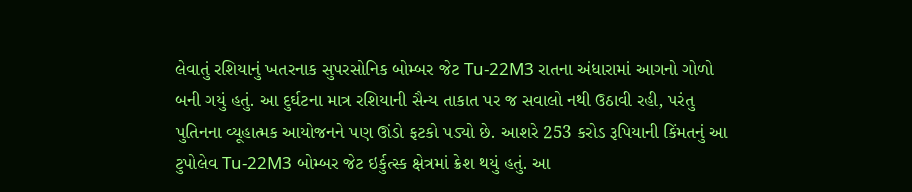લેવાતું રશિયાનું ખતરનાક સુપરસોનિક બોમ્બર જેટ Tu-22M3 રાતના અંધારામાં આગનો ગોળો બની ગયું હતું. આ દુર્ઘટના માત્ર રશિયાની સૈન્ય તાકાત પર જ સવાલો નથી ઉઠાવી રહી, પરંતુ પુતિનના વ્યૂહાત્મક આયોજનને પણ ઊંડો ફટકો પડ્યો છે. આશરે 253 કરોડ રૂપિયાની કિંમતનું આ ટુપોલેવ Tu-22M3 બોમ્બર જેટ ઇર્કુત્સ્ક ક્ષેત્રમાં ક્રેશ થયું હતું. આ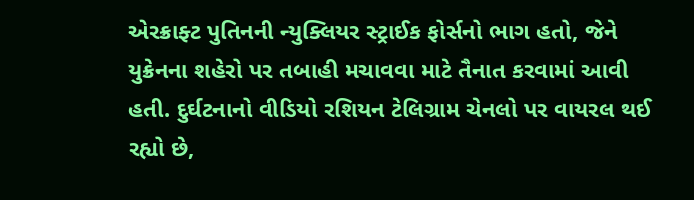એરક્રાફ્ટ પુતિનની ન્યુક્લિયર સ્ટ્રાઈક ફોર્સનો ભાગ હતો, જેને યુક્રેનના શહેરો પર તબાહી મચાવવા માટે તૈનાત કરવામાં આવી હતી. દુર્ઘટનાનો વીડિયો રશિયન ટેલિગ્રામ ચેનલો પર વાયરલ થઈ રહ્યો છે,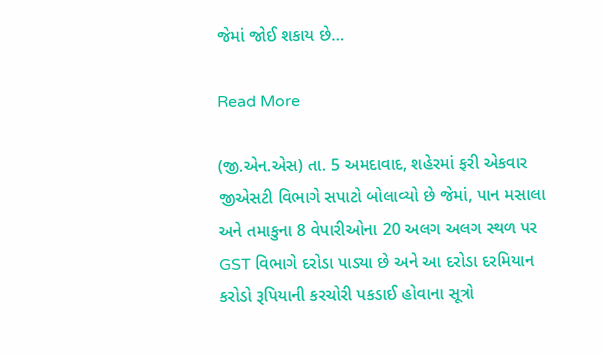જેમાં જોઈ શકાય છે…

Read More

(જી.એન.એસ) તા. 5 અમદાવાદ, શહેરમાં ફરી એકવાર જીએસટી વિભાગે સપાટો બોલાવ્યો છે જેમાં, પાન મસાલા અને તમાકુના 8 વેપારીઓના 20 અલગ અલગ સ્થળ પર GST વિભાગે દરોડા પાડ્યા છે અને આ દરોડા દરમિયાન કરોડો રૂપિયાની કરચોરી પકડાઈ હોવાના સૂત્રો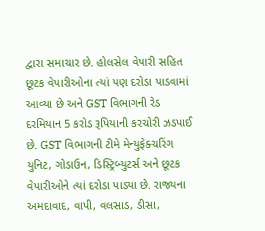દ્વારા સમાચાર છે. હોલસેલ વેપારી સહિત છૂટક વેપારીઓના ત્યાં પણ દરોડા પાડવામાં આવ્યા છે અને GST વિભાગની રેડ દરમિયાન 5 કરોડ રૂપિયાની કરચોરી ઝડપાઈ છે. GST વિભાગની ટીમે મેન્યુફેક્ચરિંગ યુનિટ, ગોડાઉન, ડિસ્ટ્રિબ્યુટર્સ અને છૂટક વેપારીઓને ત્યાં દરોડા પાડ્યા છે. રાજ્યના અમદાવાદ, વાપી, વલસાડ, ડીસા,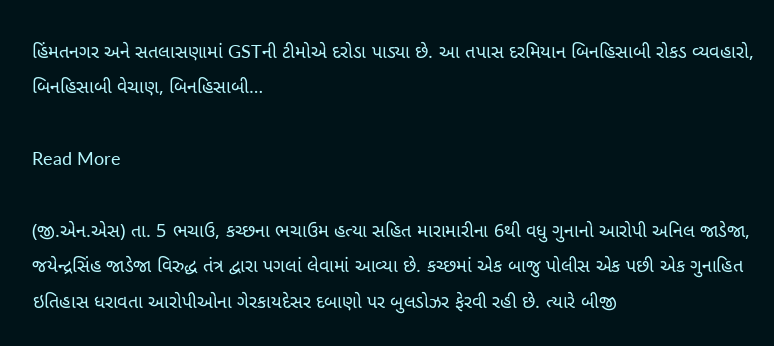હિંમતનગર અને સતલાસણામાં GSTની ટીમોએ દરોડા પાડ્યા છે. આ તપાસ દરમિયાન બિનહિસાબી રોકડ વ્યવહારો, બિનહિસાબી વેચાણ, બિનહિસાબી…

Read More

(જી.એન.એસ) તા. 5 ભચાઉ, કચ્છના ભચાઉમ હત્યા સહિત મારામારીના 6થી વધુ ગુનાનો આરોપી અનિલ જાડેજા, જયેન્દ્રસિંહ જાડેજા વિરુદ્ધ તંત્ર દ્વારા પગલાં લેવામાં આવ્યા છે. કચ્છમાં એક બાજુ પોલીસ એક પછી એક ગુનાહિત ઇતિહાસ ધરાવતા આરોપીઓના ગેરકાયદેસર દબાણો પર બુલડોઝર ફેરવી રહી છે. ત્યારે બીજી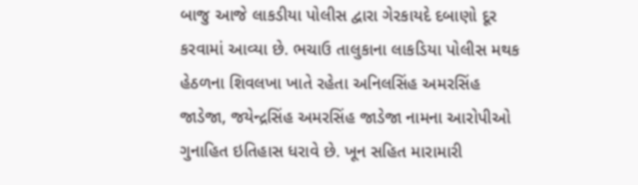બાજુ આજે લાકડીયા પોલીસ દ્વારા ગેરકાયદે દબાણો દૂર કરવામાં આવ્યા છે. ભચાઉ તાલુકાના લાકડિયા પોલીસ મથક હેઠળના શિવલખા ખાતે રહેતા અનિલસિંહ અમરસિંહ જાડેજા, જયેન્દ્રસિંહ અમરસિંહ જાડેજા નામના આરોપીઓ ગુનાહિત ઇતિહાસ ધરાવે છે. ખૂન સહિત મારામારી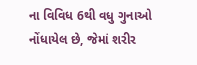ના વિવિધ 6થી વધુ ગુનાઓ નોંધાયેલ છે, જેમાં શરીર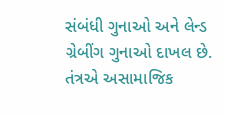સંબંધી ગુનાઓ અને લેન્ડ ગ્રેબીંગ ગુનાઓ દાખલ છે. તંત્રએ અસામાજિક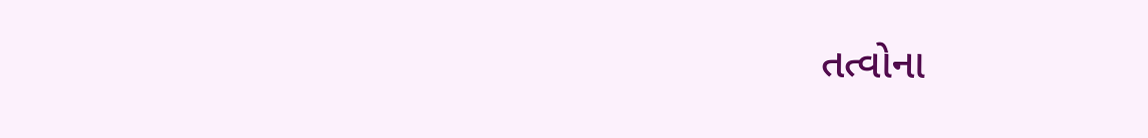તત્વોના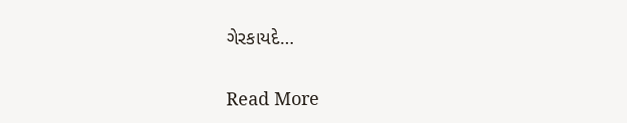ગેરકાયદે…

Read More